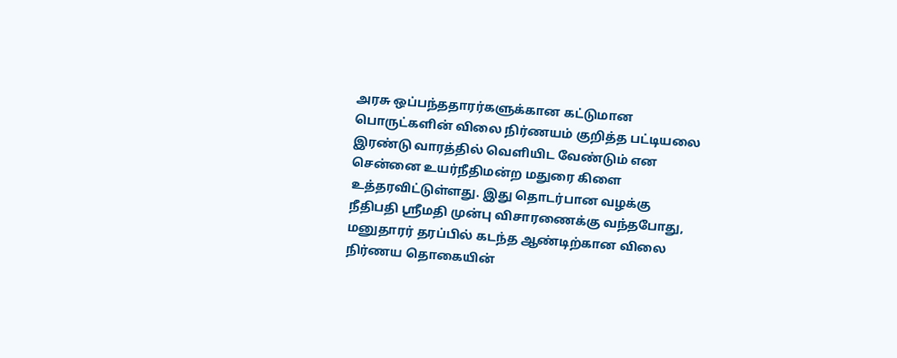அரசு ஒப்பந்ததாரர்களுக்கான கட்டுமான பொருட்களின் விலை நிர்ணயம் குறித்த பட்டியலை இரண்டு வாரத்தில் வெளியிட வேண்டும் என சென்னை உயர்நீதிமன்ற மதுரை கிளை உத்தரவிட்டுள்ளது. இது தொடர்பான வழக்கு நீதிபதி ஸ்ரீமதி முன்பு விசாரணைக்கு வந்தபோது, மனுதாரர் தரப்பில் கடந்த ஆண்டிற்கான விலை நிர்ணய தொகையின்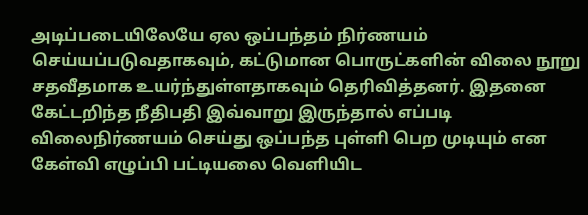அடிப்படையிலேயே ஏல ஒப்பந்தம் நிர்ணயம் செய்யப்படுவதாகவும், கட்டுமான பொருட்களின் விலை நூறு சதவீதமாக உயர்ந்துள்ளதாகவும் தெரிவித்தனர். இதனை கேட்டறிந்த நீதிபதி இவ்வாறு இருந்தால் எப்படி விலைநிர்ணயம் செய்து ஒப்பந்த புள்ளி பெற முடியும் என கேள்வி எழுப்பி பட்டியலை வெளியிட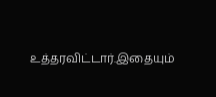உத்தரவிட்டார்.இதையும்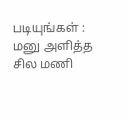படியுங்கள் : மனு அளித்த சில மணி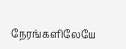நேரங்களிலேயே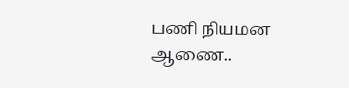பணி நியமன ஆணை..